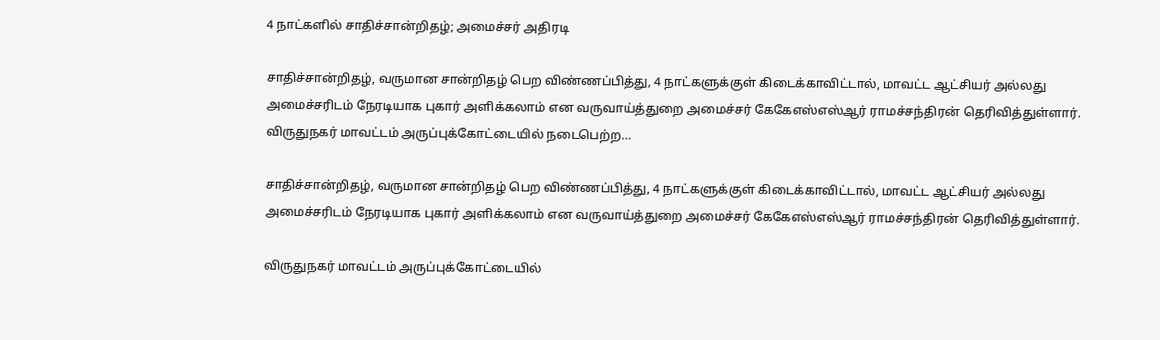4 நாட்களில் சாதிச்சான்றிதழ்; அமைச்சர் அதிரடி

சாதிச்சான்றிதழ், வருமான சான்றிதழ் பெற விண்ணப்பித்து, 4 நாட்களுக்குள் கிடைக்காவிட்டால், மாவட்ட ஆட்சியர் அல்லது அமைச்சரிடம் நேரடியாக புகார் அளிக்கலாம் என வருவாய்த்துறை அமைச்சர் கேகேஎஸ்எஸ்ஆர் ராமச்சந்திரன் தெரிவித்துள்ளார். விருதுநகர் மாவட்டம் அருப்புக்கோட்டையில் நடைபெற்ற…

சாதிச்சான்றிதழ், வருமான சான்றிதழ் பெற விண்ணப்பித்து, 4 நாட்களுக்குள் கிடைக்காவிட்டால், மாவட்ட ஆட்சியர் அல்லது அமைச்சரிடம் நேரடியாக புகார் அளிக்கலாம் என வருவாய்த்துறை அமைச்சர் கேகேஎஸ்எஸ்ஆர் ராமச்சந்திரன் தெரிவித்துள்ளார்.

விருதுநகர் மாவட்டம் அருப்புக்கோட்டையில்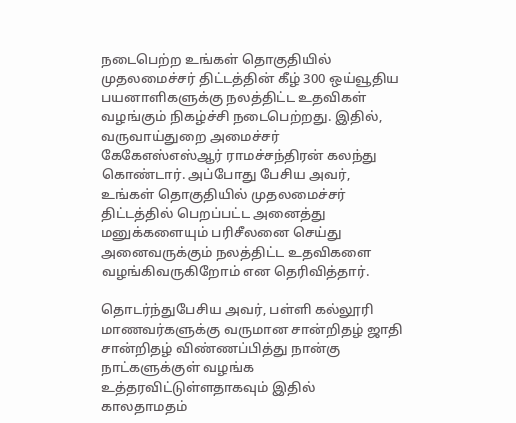நடைபெற்ற உங்கள் தொகுதியில் முதலமைச்சர் திட்டத்தின் கீழ் 300 ஒய்வூதிய பயனாளிகளுக்கு நலத்திட்ட உதவிகள் வழங்கும் நிகழ்ச்சி நடைபெற்றது. இதில், வருவாய்துறை அமைச்சர் கேகேஎஸ்எஸ்ஆர் ராமச்சந்திரன் கலந்து கொண்டார். அப்போது பேசிய அவர், உங்கள் தொகுதியில் முதலமைச்சர் திட்டத்தில் பெறப்பட்ட அனைத்து மனுக்களையும் பரிசீலனை செய்து அனைவருக்கும் நலத்திட்ட உதவிகளை வழங்கிவருகிறோம் என தெரிவித்தார்.

தொடர்ந்துபேசிய அவர், பள்ளி கல்லூரி மாணவர்களுக்கு வருமான சான்றிதழ் ஜாதி சான்றிதழ் விண்ணப்பித்து நான்கு நாட்களுக்குள் வழங்க உத்தரவிட்டுள்ளதாகவும் இதில் காலதாமதம்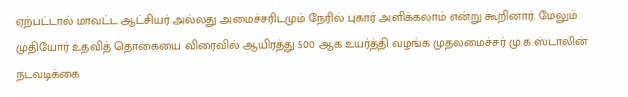ஏற்பட்டால் மாவட்ட ஆட்சியர் அல்லது அமைச்சரிடமும் நேரில் புகார் அளிக்கலாம் என்று கூறினார். மேலும் முதியோர் உதவித் தொகையை விரைவில் ஆயிரத்து 500 ஆக உயர்த்தி வழங்க முதலமைச்சர் மு.க.ஸ்டாலின் நடவடிக்கை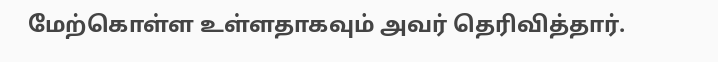மேற்கொள்ள உள்ளதாகவும் அவர் தெரிவித்தார்.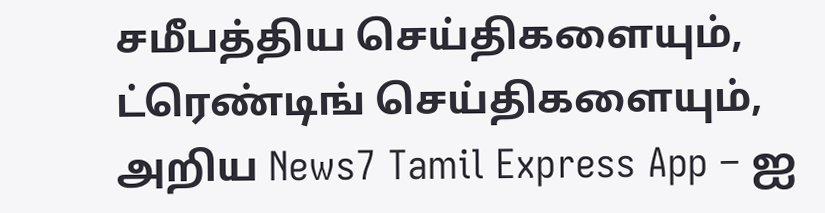சமீபத்திய செய்திகளையும், ட்ரெண்டிங் செய்திகளையும், அறிய News7 Tamil Express App – ஐ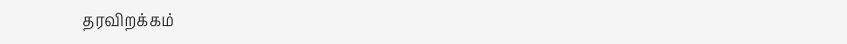தரவிறக்கம்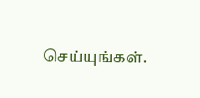செய்யுங்கள்.